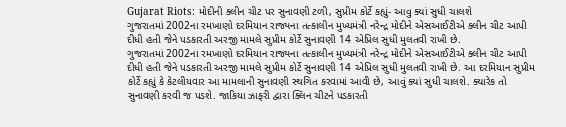Gujarat Riots: મોદીની ક્લીન ચીટ પર સુનાવણી ટળી, સુપ્રીમ કોર્ટે કહ્યું- આવુ ક્યાં સુધી ચાલશે
ગુજરાતમાં 2002ના રમખાણો દરમિયાન રાજ્યના તત્કાલીન મુખ્યમંત્રી નરેન્દ્ર મોદીને એસઆઈટીએ ક્લીન ચીટ આપી દીધી હતી જેને પડકારતી અરજી મામલે સુપ્રીમ કોર્ટે સુનાવણી 14 એપ્રિલ સુધી મુલતવી રાખી છે.
ગુજરાતમાં 2002ના રમખાણો દરમિયાન રાજ્યના તત્કાલીન મુખ્યમંત્રી નરેન્દ્ર મોદીને એસઆઈટીએ ક્લીન ચીટ આપી દીધી હતી જેને પડકારતી અરજી મામલે સુપ્રીમ કોર્ટે સુનાવણી 14 એપ્રિલ સુધી મુલતવી રાખી છે. આ દરમિયાન સુપ્રીમ કોર્ટે કહ્યું કે કેટલીયવાર આ મામલાની સુનાવણી સ્થગિત કરવામાં આવી છે, આવું ક્યાં સુધી ચાલશે. ક્યારેક તો સુનાવણી કરવી જ પડશે. જાકિયા ઝાફરી દ્વારા ક્લિન ચીટને પડકારતી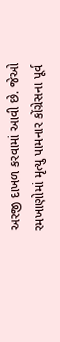અરજી દાખળ કરવામાં આવી છે. જેઓ રમખાણોમાં મૃત્યુ પામનાર કોંગ્રેસના પૂર્વ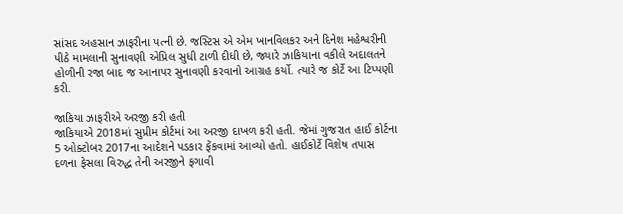સાંસદ અહસાન ઝાફરીના પત્ની છે. જસ્ટિસ એ એમ ખાનવિલકર અને દિનેશ મહેશ્વરીની પીઠે મામલાની સુનાવણી એપ્રિલ સુધી ટાળી દીધી છે, જ્યારે ઝાકિયાના વકીલે અદાલતને હોળીની રજા બાદ જ આનાપર સુનાવણી કરવાનો આગ્રહ કર્યો. ત્યારે જ કોર્ટે આ ટિપ્પણી કરી.

જાકિયા ઝાફરીએ અરજી કરી હતી
જાકિયાએ 2018માં સુપ્રીમ કોર્ટમાં આ અરજી દાખળ કરી હતી. જેમાં ગુજરાત હાઈ કોર્ટના 5 ઓક્ટોબર 2017ના આદેશને પડકાર ફેંકવામાં આવ્યો હતો. હાઈકોર્ટે વિશેષ તપાસ દળના ફેસલા વિરુદ્ધ તેની અરજીને ફગાવી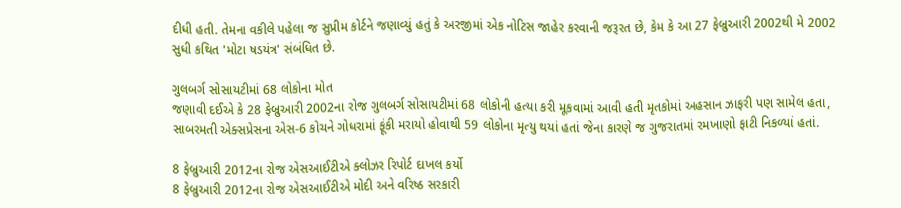દીધી હતી. તેમના વકીલે પહેલા જ સુપ્રીમ કોર્ટને જણાવ્યું હતું કે અરજીમાં એક નોટિસ જાહેર કરવાની જરૂરત છે, કેમ કે આ 27 ફેબ્રુઆરી 2002થી મે 2002 સુધી કથિત 'મોટા ષડયંત્ર' સંબંધિત છે.

ગુલબર્ગ સોસાયટીમાં 68 લોકોના મોત
જણાવી દઈએ કે 28 ફેબ્રુઆરી 2002ના રોજ ગુલબર્ગ સોસાયટીમાં 68 લોકોની હત્યા કરી મૂકવામાં આવી હતી મૃતકોમાં અહસાન ઝાફરી પણ સામેલ હતા, સાબરમતી એક્સપ્રેસના એસ-6 કોચને ગોધરામાં ફૂંકી મરાયો હોવાથી 59 લોકોના મૃત્યુ થયાં હતાં જેના કારણે જ ગુજરાતમાં રમખાણો ફાટી નિકળ્યાં હતાં.

8 ફેબ્રુઆરી 2012ના રોજ એસઆઈટીએ ક્લોઝર રિપોર્ટ દાખલ કર્યો
8 ફેબ્રુઆરી 2012ના રોજ એસઆઈટીએ મોદી અને વરિષ્ઠ સરકારી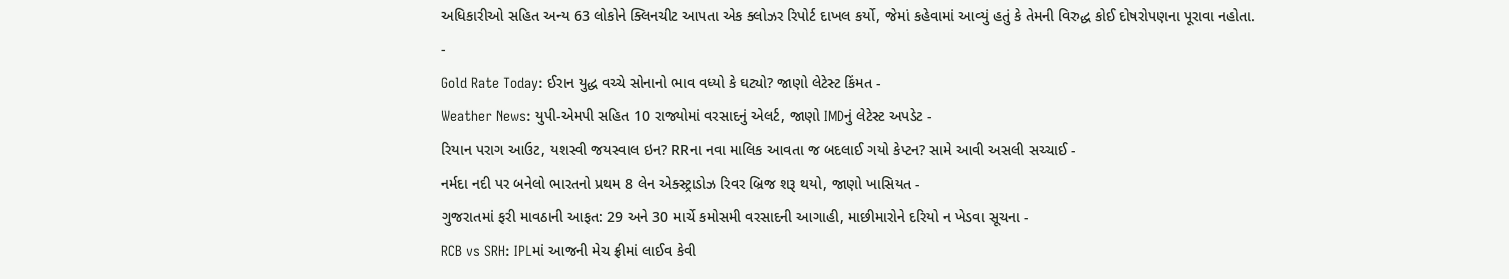અધિકારીઓ સહિત અન્ય 63 લોકોને ક્લિનચીટ આપતા એક ક્લોઝર રિપોર્ટ દાખલ કર્યો, જેમાં કહેવામાં આવ્યું હતું કે તેમની વિરુદ્ધ કોઈ દોષરોપણના પૂરાવા નહોતા.
-
Gold Rate Today: ઈરાન યુદ્ધ વચ્ચે સોનાનો ભાવ વધ્યો કે ઘટ્યો? જાણો લેટેસ્ટ કિંમત -
Weather News: યુપી-એમપી સહિત 10 રાજ્યોમાં વરસાદનું એલર્ટ, જાણો IMDનું લેટેસ્ટ અપડેટ -
રિયાન પરાગ આઉટ, યશસ્વી જયસ્વાલ ઇન? RRના નવા માલિક આવતા જ બદલાઈ ગયો કેપ્ટન? સામે આવી અસલી સચ્ચાઈ -
નર્મદા નદી પર બનેલો ભારતનો પ્રથમ 8 લેન એક્સ્ટ્રાડોઝ રિવર બ્રિજ શરૂ થયો, જાણો ખાસિયત -
ગુજરાતમાં ફરી માવઠાની આફત: 29 અને 30 માર્ચે કમોસમી વરસાદની આગાહી, માછીમારોને દરિયો ન ખેડવા સૂચના -
RCB vs SRH: IPLમાં આજની મેચ ફ્રીમાં લાઈવ કેવી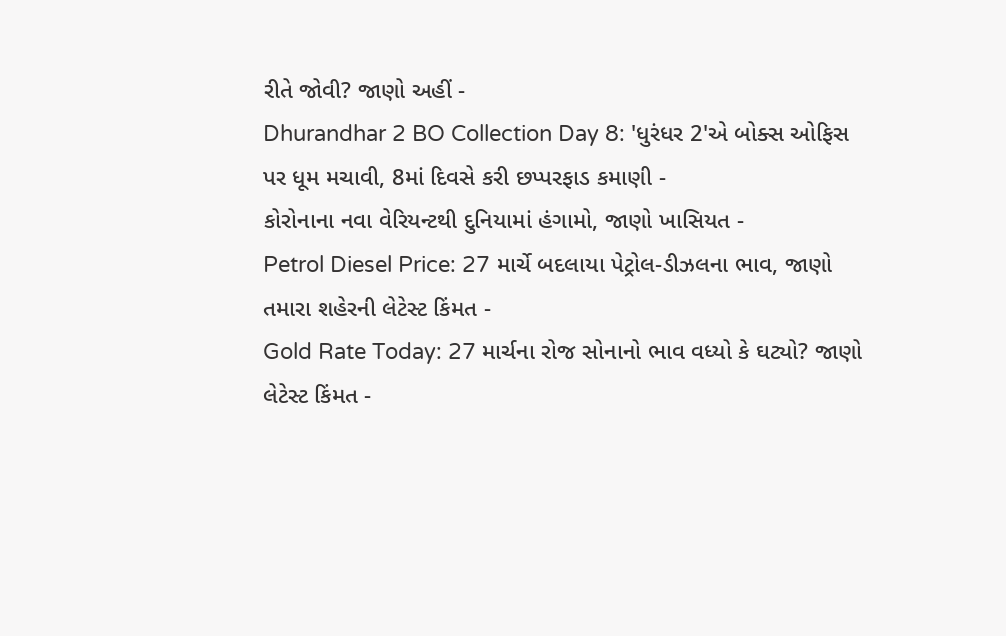રીતે જોવી? જાણો અહીં -
Dhurandhar 2 BO Collection Day 8: 'ધુરંધર 2'એ બોક્સ ઓફિસ પર ધૂમ મચાવી, 8માં દિવસે કરી છપ્પરફાડ કમાણી -
કોરોનાના નવા વેરિયન્ટથી દુનિયામાં હંગામો, જાણો ખાસિયત -
Petrol Diesel Price: 27 માર્ચે બદલાયા પેટ્રોલ-ડીઝલના ભાવ, જાણો તમારા શહેરની લેટેસ્ટ કિંમત -
Gold Rate Today: 27 માર્ચના રોજ સોનાનો ભાવ વધ્યો કે ઘટ્યો? જાણો લેટેસ્ટ કિંમત -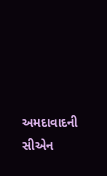અમદાવાદની સીએન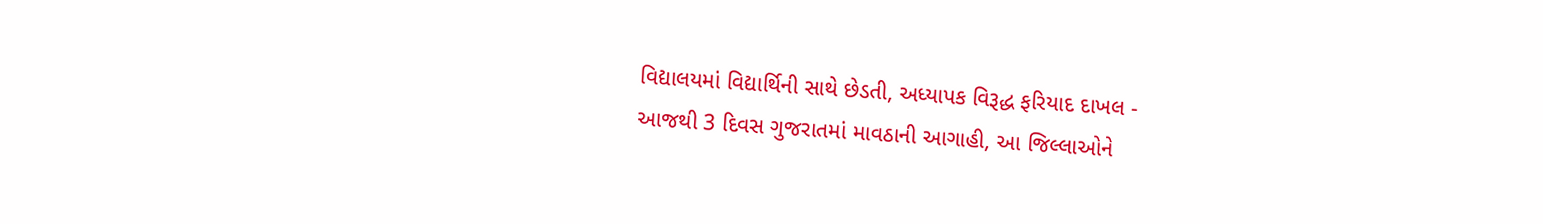વિદ્યાલયમાં વિદ્યાર્થિની સાથે છેડતી, અધ્યાપક વિરૂદ્ધ ફરિયાદ દાખલ -
આજથી 3 દિવસ ગુજરાતમાં માવઠાની આગાહી, આ જિલ્લાઓને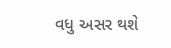વધુ અસર થશે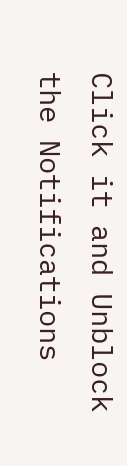Click it and Unblock the Notifications